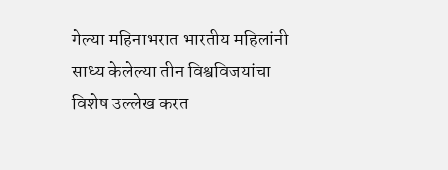गेल्या महिनाभरात भारतीय महिलांनी साध्य केलेल्या तीन विश्वविजयांचा विशेष उल्लेख करत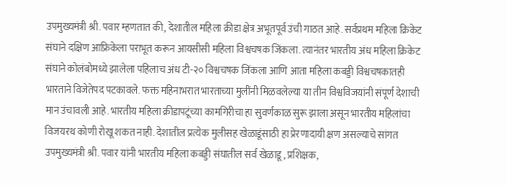उपमुख्यमंत्री श्री. पवार म्हणतात की, देशातील महिला क्रीडा क्षेत्र अभूतपूर्व उंची गाठत आहे. सर्वप्रथम महिला क्रिकेट संघाने दक्षिण आफ्रिकेला पराभूत करून आयसीसी महिला विश्वचषक जिंकला. त्यानंतर भारतीय अंध महिला क्रिकेट संघाने कोलंबोमध्ये झालेला पहिलाच अंध टी-२० विश्वचषक जिंकला आणि आता महिला कबड्डी विश्वचषकातही भारताने विजेतेपद पटकावले. फक्त महिनाभरात भारताच्या मुलींनी मिळवलेल्या या तीन विश्वविजयांनी संपूर्ण देशाची मान उंचावली आहे. भारतीय महिला क्रीडापटूंच्या कामगिरीचा हा सुवर्णकाळ सुरू झाला असून भारतीय महिलांचा विजयरथ कोणी रोखू शकत नाही. देशातील प्रत्येक मुलीसह खेळाडूंसाठी हा प्रेरणादायी क्षण असल्याचे सांगत उपमुख्यमंत्री श्री. पवार यांनी भारतीय महिला कबड्डी संघातील सर्व खेळाडू, प्रशिक्षक,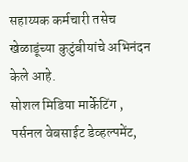सहाय्यक कर्मचारी तसेच खेळाडूंच्या कुटुंबीयांचे अभिनंदन केले आहे.
सोशल मिडिया मार्केटिंग , पर्सनल वेबसाईट डेव्हल्पमेंट,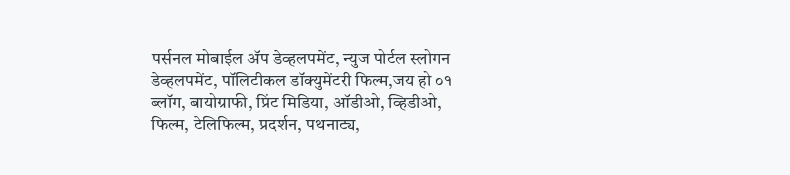पर्सनल मोबाईल ॲप डेव्हलपमेंट, न्युज पोर्टल स्लोगन डेव्हलपमेंट, पॉलिटीकल डॉक्युमेंटरी फिल्म,जय हो ०१ ब्लॉग, बायोग्राफी, प्रिंट मिडिया, ऑडीओ, व्हिडीओ, फिल्म, टेलिफिल्म, प्रदर्शन, पथनाट्य,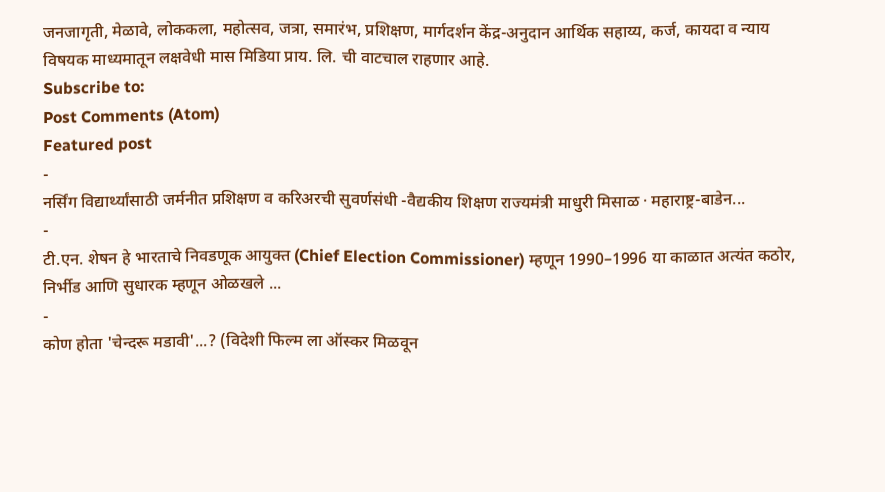जनजागृती, मेळावे, लोककला, महोत्सव, जत्रा, समारंभ, प्रशिक्षण, मार्गदर्शन केंद्र-अनुदान आर्थिक सहाय्य, कर्ज, कायदा व न्याय विषयक माध्यमातून लक्षवेधी मास मिडिया प्राय. लि. ची वाटचाल राहणार आहे.
Subscribe to:
Post Comments (Atom)
Featured post
-
नर्सिंग विद्यार्थ्यांसाठी जर्मनीत प्रशिक्षण व करिअरची सुवर्णसंधी -वैद्यकीय शिक्षण राज्यमंत्री माधुरी मिसाळ · महाराष्ट्र-बाडेन...
-
टी.एन. शेषन हे भारताचे निवडणूक आयुक्त (Chief Election Commissioner) म्हणून 1990–1996 या काळात अत्यंत कठोर, निर्भीड आणि सुधारक म्हणून ओळखले ...
-
कोण होता 'चेन्दरू मडावी'...? (विदेशी फिल्म ला ऑस्कर मिळवून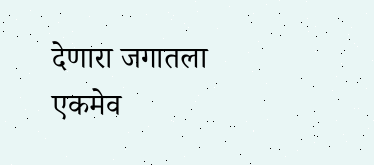देणारा जगातला एकमेव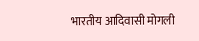भारतीय आदिवासी मोगली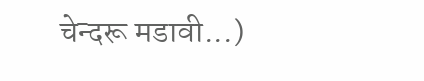चेन्दरू मडावी...)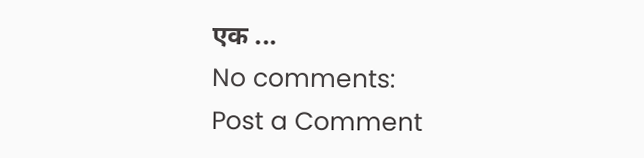एक ...
No comments:
Post a Comment